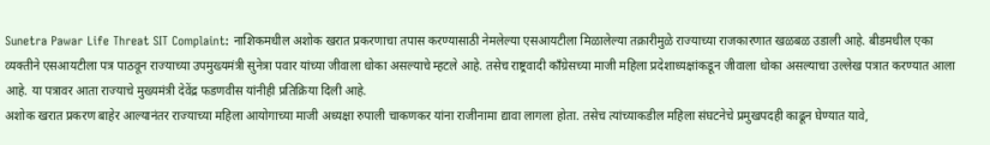Sunetra Pawar Life Threat SIT Complaint: नाशिकमधील अशोक खरात प्रकरणाचा तपास करण्यासाठी नेमलेल्या एसआयटीला मिळालेल्या तक्रारीमुळे राज्याच्या राजकारणात खळबळ उडाली आहे. बीडमधील एका व्यक्तीने एसआयटीला पत्र पाठवून राज्याच्या उपमुख्यमंत्री सुनेत्रा पवार यांच्या जीवाला धोका असल्याचे म्हटले आहे. तसेच राष्ट्रवादी काँग्रेसच्या माजी महिला प्रदेशाध्यक्षांकडून जीवाला धोका असल्याचा उल्लेख पत्रात करण्यात आला आहे. या पत्रावर आता राज्याचे मुख्यमंत्री देवेंद्र फडणवीस यांनीही प्रतिक्रिया दिली आहे.
अशोक खरात प्रकरण बाहेर आल्यानंतर राज्याच्या महिला आयोगाच्या माजी अध्यक्षा रुपाली चाकणकर यांना राजीनामा द्यावा लागला होता. तसेच त्यांच्याकडील महिला संघटनेचे प्रमुखपदही काढून घेण्यात यावे,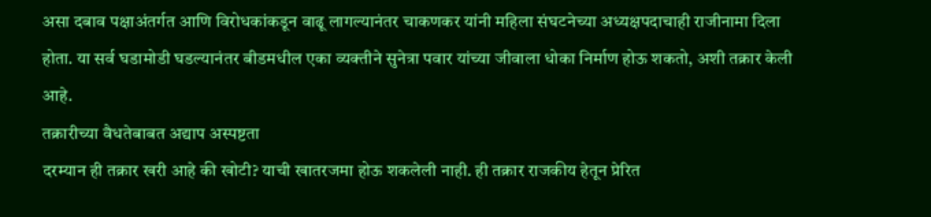असा दबाव पक्षाअंतर्गत आणि विरोधकांकडून वाढू लागल्यानंतर चाकणकर यांनी महिला संघटनेच्या अध्यक्षपदाचाही राजीनामा दिला होता. या सर्व घडामोडी घडल्यानंतर बीडमधील एका व्यक्तीने सुनेत्रा पवार यांच्या जीवाला धोका निर्माण होऊ शकतो, अशी तक्रार केली आहे.
तक्रारीच्या वैधतेबाबत अद्याप अस्पष्टता
दरम्यान ही तक्रार खरी आहे की खोटी? याची खातरजमा होऊ शकलेली नाही. ही तक्रार राजकीय हेतून प्रेरित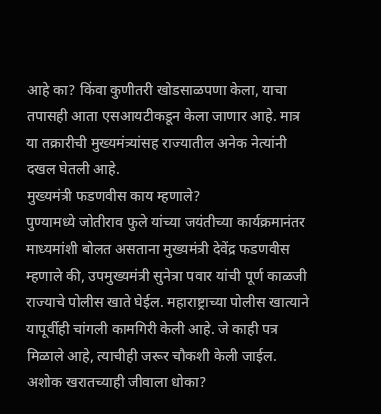आहे का? किंवा कुणीतरी खोडसाळपणा केला, याचा तपासही आता एसआयटीकडून केला जाणार आहे. मात्र या तक्रारीची मुख्यमंत्र्यांसह राज्यातील अनेक नेत्यांनी दखल घेतली आहे.
मुख्यमंत्री फडणवीस काय म्हणाले?
पुण्यामध्ये जोतीराव फुले यांच्या जयंतीच्या कार्यक्रमानंतर माध्यमांशी बोलत असताना मुख्यमंत्री देवेंद्र फडणवीस म्हणाले की, उपमुख्यमंत्री सुनेत्रा पवार यांची पूर्ण काळजी राज्याचे पोलीस खाते घेईल. महाराष्ट्राच्या पोलीस खात्याने यापूर्वीही चांगली कामगिरी केली आहे. जे काही पत्र मिळाले आहे, त्याचीही जरूर चौकशी केली जाईल.
अशोक खरातच्याही जीवाला धोका?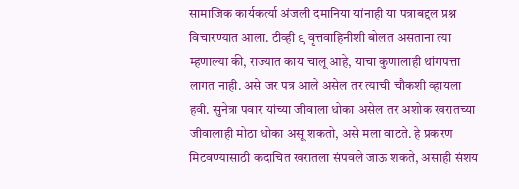सामाजिक कार्यकर्त्या अंजली दमानिया यांनाही या पत्राबद्दल प्रश्न विचारण्यात आला. टीव्ही ९ वृत्तवाहिनीशी बोलत असताना त्या म्हणाल्या की, राज्यात काय चालू आहे, याचा कुणालाही थांगपत्ता लागत नाही. असे जर पत्र आले असेल तर त्याची चौकशी व्हायला हवी. सुनेत्रा पवार यांच्या जीवाला धोका असेल तर अशोक खरातच्या जीवालाही मोठा धोका असू शकतो, असे मला वाटते. हे प्रकरण मिटवण्यासाठी कदाचित खरातला संपवले जाऊ शकते, असाही संशय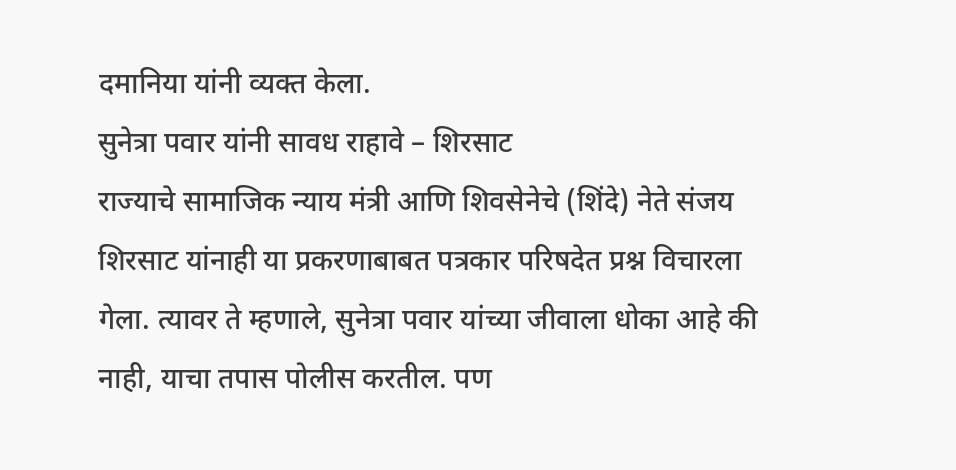दमानिया यांनी व्यक्त केला.
सुनेत्रा पवार यांनी सावध राहावे – शिरसाट
राज्याचे सामाजिक न्याय मंत्री आणि शिवसेनेचे (शिंदे) नेते संजय शिरसाट यांनाही या प्रकरणाबाबत पत्रकार परिषदेत प्रश्न विचारला गेला. त्यावर ते म्हणाले, सुनेत्रा पवार यांच्या जीवाला धोका आहे की नाही, याचा तपास पोलीस करतील. पण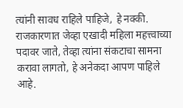त्यांनी सावध राहिले पाहिजे, हे नक्की. राजकारणात जेव्हा एखादी महिला महत्त्वाच्या पदावर जाते, तेव्हा त्यांना संकटाचा सामना करावा लागतो, हे अनेकदा आपण पाहिले आहे.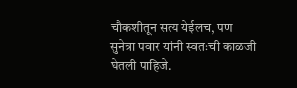चौकशीतून सत्य येईलच, पण सुनेत्रा पवार यांनी स्वतःची काळजी घेतली पाहिजे.